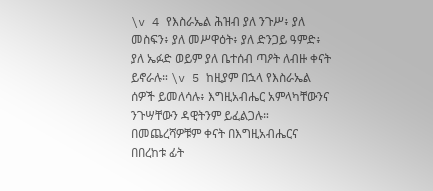\v 4 የእስራኤል ሕዝብ ያለ ንጉሥ፥ ያለ መስፍን፥ ያለ መሥዋዕት፥ ያለ ድንጋይ ዓምድ፥ ያለ ኤፉድ ወይም ያለ ቤተሰብ ጣዖት ለብዙ ቀናት ይኖራሉ። \v 5 ከዚያም በኋላ የእስራኤል ሰዎች ይመለሳሉ፥ እግዚአብሔር አምላካቸውንና ንጉሣቸውን ዳዊትንም ይፈልጋሉ። በመጨረሻዎቹም ቀናት በእግዚአብሔርና በበረከቱ ፊት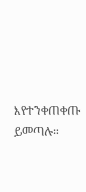እየተንቀጠቀጡ ይመጣሉ።